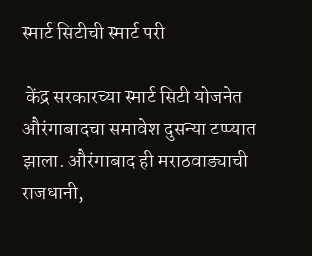स्मार्ट सिटीची स्मार्ट परी

 केंद्र सरकारच्या स्मार्ट सिटी योजनेत औरंगाबादचा समावेश दुसन्या टप्प्यात झाला. औरंगाबाद ही मराठवाड्याची राजधानी,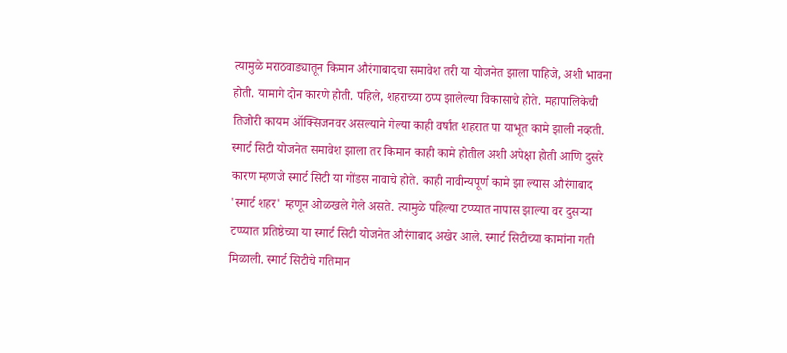त्यामुळे मराठवाड्यातून किमान औरंगाबादचा समावेश तरी या योजनेत झाला पाहिजे, अशी भावना होती. यामागे दोन कारणे होती. पहिले, शहराच्या ठप्प झालेल्या विकासाचे होते. महापालिकेची तिजोरी कायम ऑक्सिजनवर असल्याने गेल्या काही वर्षांत शहरात पा याभूत कामे झाली नव्हती. स्मार्ट सिटी योजनेत समावेश झाला तर किमान काही कामे होतील अशी अपेक्षा होती आणि दुसरे कारण म्हणजे स्मार्ट सिटी या गोंडस नावाचे होते. काही नावीन्यपूर्ण कामे झा ल्यास औरंगाबाद 'स्मार्ट शहर' म्हणून ओळखले गेले असते. त्यामुळे पहिल्या टप्प्यात नापास झाल्या वर दुसऱ्या टप्प्यात प्रतिष्ठेच्या या स्मार्ट सिटी योजनेत औरंगाबाद अखेर आले. स्मार्ट सिटीच्या कामांना गती मिळाली. स्मार्ट सिटीचे गतिमान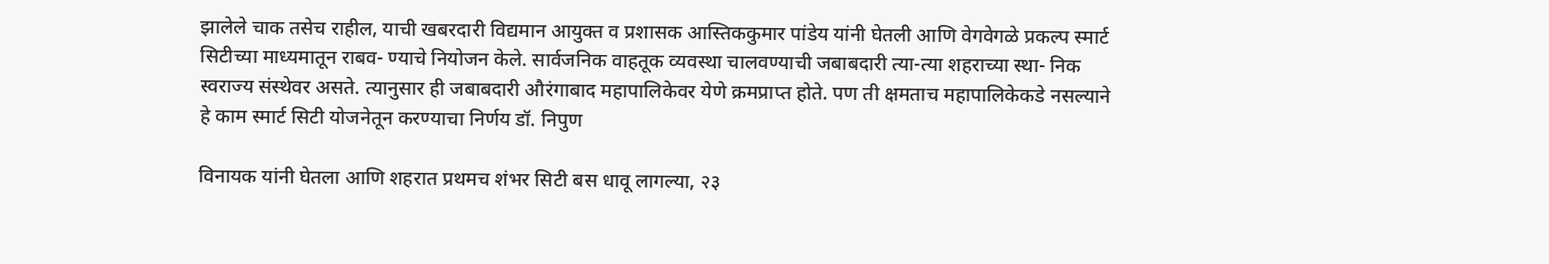झालेले चाक तसेच राहील, याची खबरदारी विद्यमान आयुक्त व प्रशासक आस्तिककुमार पांडेय यांनी घेतली आणि वेगवेगळे प्रकल्प स्मार्ट सिटीच्या माध्यमातून राबव- ण्याचे नियोजन केले. सार्वजनिक वाहतूक व्यवस्था चालवण्याची जबाबदारी त्या-त्या शहराच्या स्था- निक स्वराज्य संस्थेवर असते. त्यानुसार ही जबाबदारी औरंगाबाद महापालिकेवर येणे क्रमप्राप्त होते. पण ती क्षमताच महापालिकेकडे नसल्याने हे काम स्मार्ट सिटी योजनेतून करण्याचा निर्णय डॉ. निपुण

विनायक यांनी घेतला आणि शहरात प्रथमच शंभर सिटी बस धावू लागल्या, २३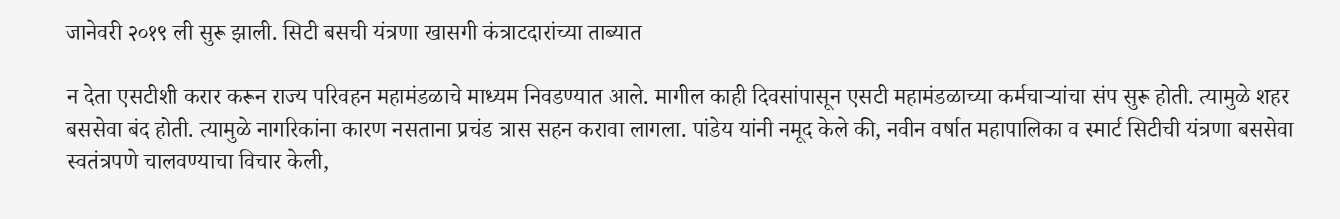जानेवरी २०१९ ली सुरू झाली. सिटी बसची यंत्रणा खासगी कंत्राटदारांच्या ताब्यात

न देता एसटीशी करार करून राज्य परिवहन महामंडळाचे माध्यम निवडण्यात आले. मागील काही दिवसांपासून एसटी महामंडळाच्या कर्मचाऱ्यांचा संप सुरू होती. त्यामुळे शहर बससेवा बंद होती. त्यामुळे नागरिकांना कारण नसताना प्रचंड त्रास सहन करावा लागला. पांडेय यांनी नमूद केले की, नवीन वर्षात महापालिका व स्मार्ट सिटीची यंत्रणा बससेवा स्वतंत्रपणे चालवण्याचा विचार केली,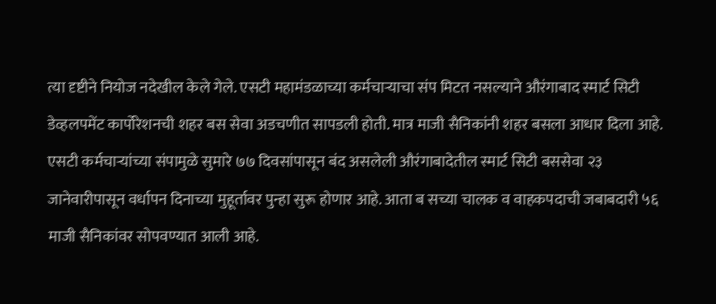त्या दृष्टीने नियोज नदेखील केले गेले. एसटी महामंडळाच्या कर्मचाऱ्याचा संप मिटत नसल्याने औरंगाबाद स्मार्ट सिटी डेव्हलपमेंट कार्पोरेशनची शहर बस सेवा अडचणीत सापडली होती. मात्र माजी सैनिकांनी शहर बसला आधार दिला आहे. एसटी कर्मचाऱ्यांच्या संपामुळे सुमारे ७७ दिवसांपासून बंद असलेली औरंगाबादेतील स्मार्ट सिटी बससेवा २३ जानेवारीपासून वर्धापन दिनाच्या मुहूर्तावर पुन्हा सुरू होणार आहे. आता ब सच्या चालक व वाहकपदाची जबाबदारी ५६ माजी सैनिकांवर सोपवण्यात आली आहे.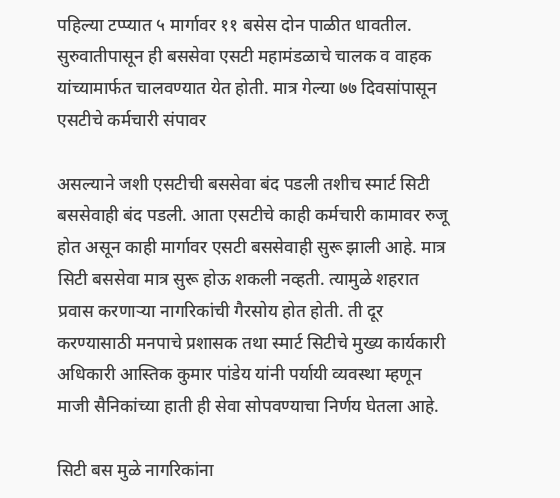पहिल्या टप्प्यात ५ मार्गावर ११ बसेस दोन पाळीत धावतील. सुरुवातीपासून ही बससेवा एसटी महामंडळाचे चालक व वाहक यांच्यामार्फत चालवण्यात येत होती. मात्र गेल्या ७७ दिवसांपासून एसटीचे कर्मचारी संपावर

असल्याने जशी एसटीची बससेवा बंद पडली तशीच स्मार्ट सिटी बससेवाही बंद पडली. आता एसटीचे काही कर्मचारी कामावर रुजू होत असून काही मार्गावर एसटी बससेवाही सुरू झाली आहे. मात्र सिटी बससेवा मात्र सुरू होऊ शकली नव्हती. त्यामुळे शहरात प्रवास करणाऱ्या नागरिकांची गैरसोय होत होती. ती दूर करण्यासाठी मनपाचे प्रशासक तथा स्मार्ट सिटीचे मुख्य कार्यकारी अधिकारी आस्तिक कुमार पांडेय यांनी पर्यायी व्यवस्था म्हणून माजी सैनिकांच्या हाती ही सेवा सोपवण्याचा निर्णय घेतला आहे.

सिटी बस मुळे नागरिकांना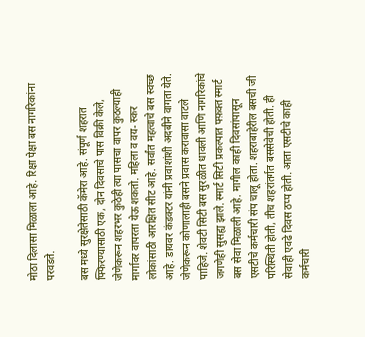मोठा दिलासा मिळाला आहे. रिक्षा पेक्षा बस नागरिकांना परवडते.

बस मध्ये सुरक्षेतेसाठी कॅमेरा आहे. संपूर्ण शहरात फ्फिरण्यासाठी एक, दोन दिवसाचे पास विक्री केले, जेणेकरून शहरभर कुठेही त्या पासचा वापर कुठल्याही मार्गावर वापरता येऊ शकतो. महिला व वय- स्कर लोकांसाठी आरक्षित सीट आहे. सर्वांत महत्वाचे बस स्वच्छ आहे. डायवर कंडक्टर यांनी प्रवाशांशी अदबीने वागता येते. जेणेकरून कोणालाही बसने प्रवास करावासा वाटले पाहिजे. शेवटी सिटी बस सुरळीत धावली आणि नागरिकांचे जगणेही सुसह्य झाले. स्मार्ट सिटी प्रकल्पात फ्फ़क्त स्मार्ट बस सेवा मिळाली आहे. मागील काही दिवसांपासून एसटीचे कर्मचारी संप चालू होता. शहराबाहेरील बसची जी परिस्थिती होती, तीच शहरांतर्गत बससेवेची होती. ही सेवाही एवढे दिवस ठप्प होती. आता एसटीचे काही कर्मचारी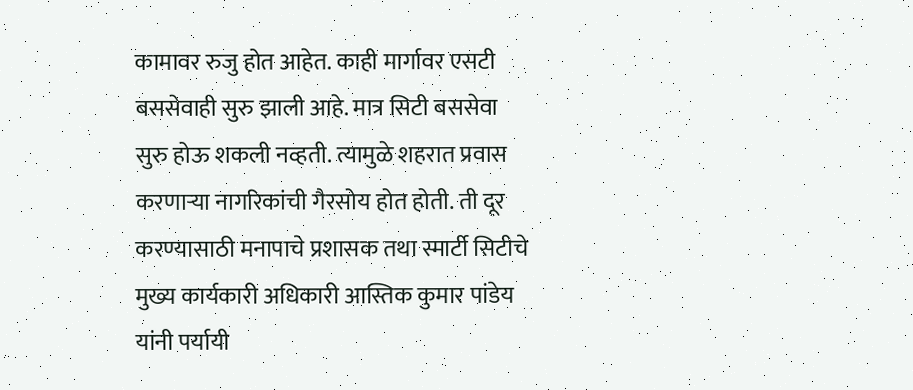कामावर रुजु होत आहेत. काही मार्गावर एसटी बससेवाही सुरु झाली आहे. मात्र सिटी बससेवा सुरु होऊ शकली नव्हती. त्यामुळे शहरात प्रवास करणाऱ्या नागरिकांची गैरसोय होत होती. ती दूर करण्यासाठी मनापाचे प्रशासक तथा स्मार्टी सिटीचे मुख्य कार्यकारी अधिकारी आस्तिक कुमार पांडेय यांनी पर्यायी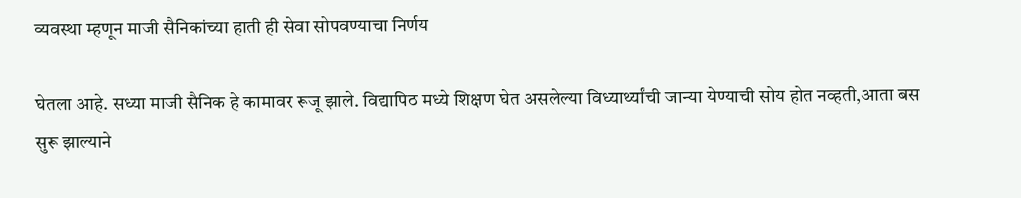व्यवस्था म्हणून माजी सैनिकांच्या हाती ही सेवा सोपवण्याचा निर्णय

घेतला आहे. सध्या माजी सैनिक हे कामावर रूजू झाले. विद्यापिठ मध्ये शिक्षण घेत असलेल्या विध्यार्थ्यांची जान्या येण्याची सोय होत नव्हती,आता बस सुरू झाल्याने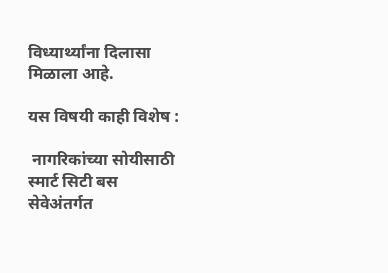विध्यार्थ्यांना दिलासा मिळाला आहे.

यस विषयी काही विशेष :

 नागरिकांच्या सोयीसाठी स्मार्ट सिटी बस सेवेअंतर्गत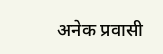अनेक प्रवासी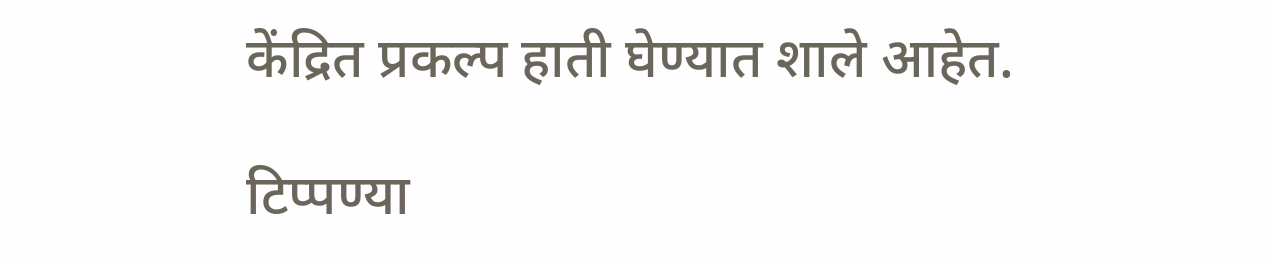केंद्रित प्रकल्प हाती घेण्यात शाले आहेत.

टिप्पण्या